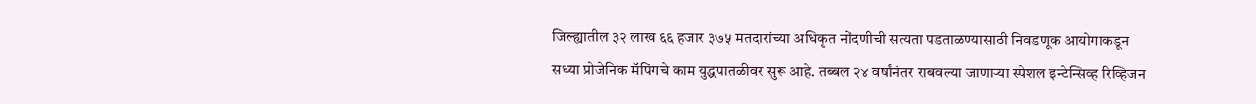जिल्ह्यातील ३२ लाख ६६ हजार ३७५ मतदारांच्या अधिकृत नोंदणीची सत्यता पडताळण्यासाठी निवडणूक आयोगाकडून सध्या प्रोजेनिक मॅपिंगचे काम युद्धपातळीवर सुरू आहे. तब्बल २४ वर्षांनंतर राबवल्या जाणाऱ्या स्पेशल इन्टेन्सिव्ह रिव्हिजन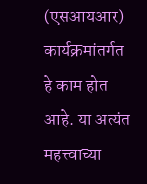(एसआयआर) कार्यक्रमांतर्गत हे काम होत आहे. या अत्यंत महत्त्वाच्या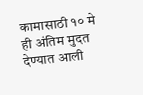कामासाठी १० मे ही अंतिम मुदत देण्यात आली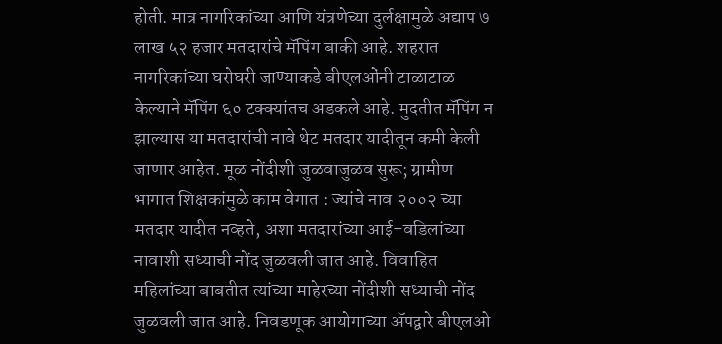होती. मात्र नागरिकांच्या आणि यंत्रणेच्या दुर्लक्षामुळे अद्याप ७ लाख ५२ हजार मतदारांचे मॅपिंग बाकी आहे. शहरात नागरिकांच्या घरोघरी जाण्याकडे बीएलओंनी टाळाटाळ केल्याने मॅपिंग ६० टक्क्यांतच अडकले आहे. मुदतीत मॅपिंग न झाल्यास या मतदारांची नावे थेट मतदार यादीतून कमी केली जाणार आहेत. मूळ नोंदीशी जुळवाजुळव सुरू; ग्रामीण भागात शिक्षकांमुळे काम वेगात : ज्यांचे नाव २००२ च्या मतदार यादीत नव्हते, अशा मतदारांच्या आई-वडिलांच्या नावाशी सध्याची नोंद जुळवली जात आहे. विवाहित महिलांच्या बाबतीत त्यांच्या माहेरच्या नोंदीशी सध्याची नोंद जुळवली जात आहे. निवडणूक आयोगाच्या ॲपद्वारे बीएलओ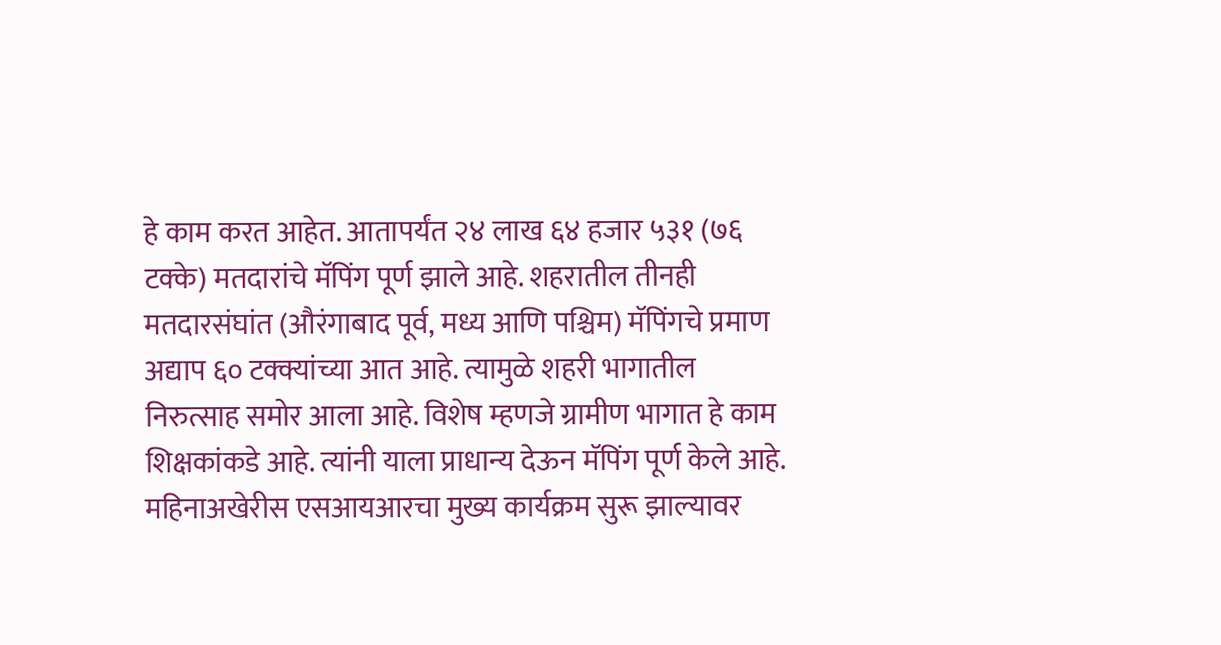हे काम करत आहेत. आतापर्यंत २४ लाख ६४ हजार ५३१ (७६ टक्के) मतदारांचे मॅपिंग पूर्ण झाले आहे. शहरातील तीनही मतदारसंघांत (औरंगाबाद पूर्व, मध्य आणि पश्चिम) मॅपिंगचे प्रमाण अद्याप ६० टक्क्यांच्या आत आहे. त्यामुळे शहरी भागातील निरुत्साह समोर आला आहे. विशेष म्हणजे ग्रामीण भागात हे काम शिक्षकांकडे आहे. त्यांनी याला प्राधान्य देऊन मॅपिंग पूर्ण केले आहे. महिनाअखेरीस एसआयआरचा मुख्य कार्यक्रम सुरू झाल्यावर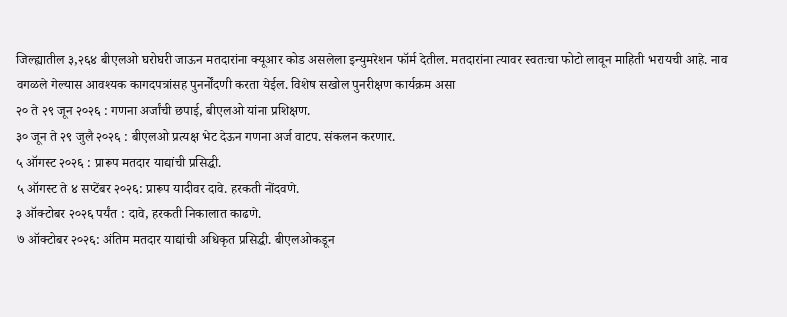जिल्ह्यातील ३,२६४ बीएलओ घरोघरी जाऊन मतदारांना क्यूआर कोड असलेला इन्युमरेशन फॉर्म देतील. मतदारांना त्यावर स्वतःचा फोटो लावून माहिती भरायची आहे. नाव वगळले गेल्यास आवश्यक कागदपत्रांसह पुनर्नोंदणी करता येईल. विशेष सखोल पुनरीक्षण कार्यक्रम असा
२० ते २९ जून २०२६ : गणना अर्जांची छपाई, बीएलओ यांना प्रशिक्षण.
३० जून ते २९ जुलै २०२६ : बीएलओ प्रत्यक्ष भेट देऊन गणना अर्ज वाटप. संकलन करणार.
५ ऑगस्ट २०२६ : प्रारूप मतदार याद्यांची प्रसिद्धी.
५ ऑगस्ट ते ४ सप्टेंबर २०२६: प्रारूप यादीवर दावे. हरकती नोंदवणे.
३ ऑक्टोबर २०२६ पर्यंत : दावे, हरकती निकालात काढणे.
७ ऑक्टोबर २०२६: अंतिम मतदार याद्यांची अधिकृत प्रसिद्धी. बीएलओकडून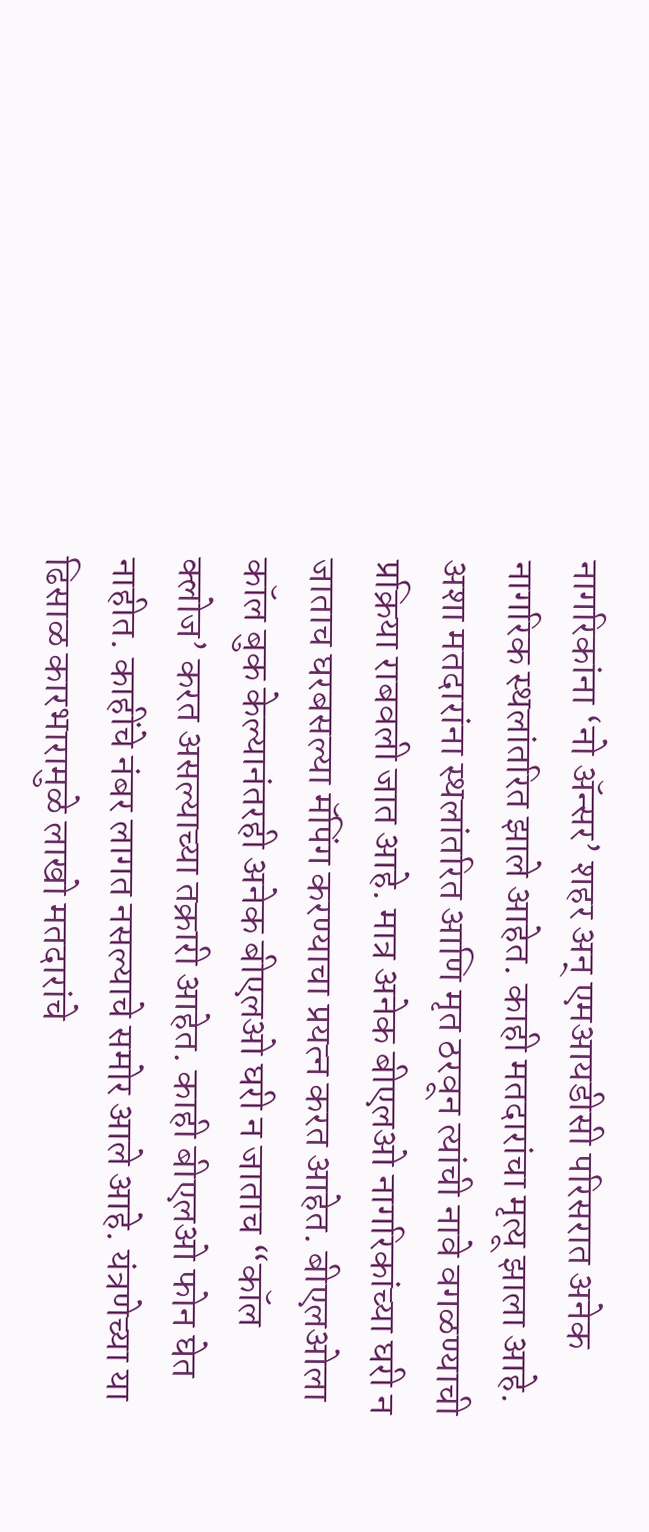नागरिकांना ‘नो ॲन्सर’ शहर अन् एमआयडीसी परिसरात अनेक नागरिक स्थलांतरित झाले आहेत. काही मतदारांचा मृत्यू झाला आहे. अशा मतदारांना स्थलांतरित आणि मृत ठरवून त्यांची नावे वगळण्याची प्रक्रिया राबवली जात आहे. मात्र अनेक बीएलओ नागरिकांच्या घरी न जाताच घरबसल्या मॅपिंग करण्याचा प्रयत्न करत आहेत. बीएलओला कॉल बुक केल्यानंतरही अनेक बीएलओ घरी न जाताच “कॉल क्लोज’ करत असल्याच्या तक्रारी आहेत. काही बीएलओ फोन घेत नाहीत. काहींचे नंबर लागत नसल्याचे समोर आले आहे. यंत्रणेच्या या ढिसाळ कारभारामुळे लाखो मतदारांचे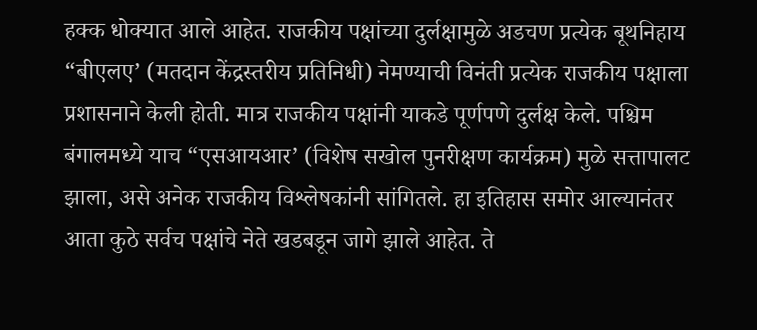हक्क धोक्यात आले आहेत. राजकीय पक्षांच्या दुर्लक्षामुळे अडचण प्रत्येक बूथनिहाय “बीएलए’ (मतदान केंद्रस्तरीय प्रतिनिधी) नेमण्याची विनंती प्रत्येक राजकीय पक्षाला प्रशासनाने केली होती. मात्र राजकीय पक्षांनी याकडे पूर्णपणे दुर्लक्ष केले. पश्चिम बंगालमध्ये याच “एसआयआर’ (विशेष सखोल पुनरीक्षण कार्यक्रम) मुळे सत्तापालट झाला, असे अनेक राजकीय विश्लेषकांनी सांगितले. हा इतिहास समोर आल्यानंतर आता कुठे सर्वच पक्षांचे नेते खडबडून जागे झाले आहेत. ते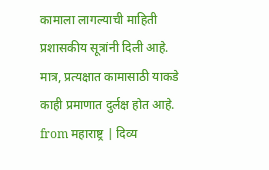कामाला लागल्याची माहिती प्रशासकीय सूत्रांनी दिली आहे. मात्र, प्रत्यक्षात कामासाठी याकडे काही प्रमाणात दुर्लक्ष होत आहे.
from महाराष्ट्र | दिव्य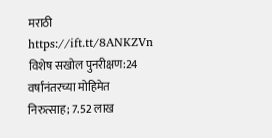मराठी https://ift.tt/8ANKZVn
विशेष सखोल पुनरीक्षण:24 वर्षांनंतरच्या मोहिमेत निरुत्साह; 7.52 लाख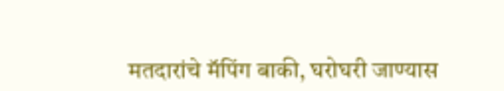मतदारांचे मॅपिंग बाकी, घरोघरी जाण्यास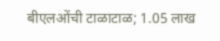बीएलओंची टाळाटाळ; 1.05 लाख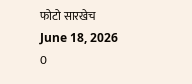फोटो सारखेच
June 18, 2026
0